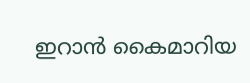ഇറാന്‍ കൈമാറിയ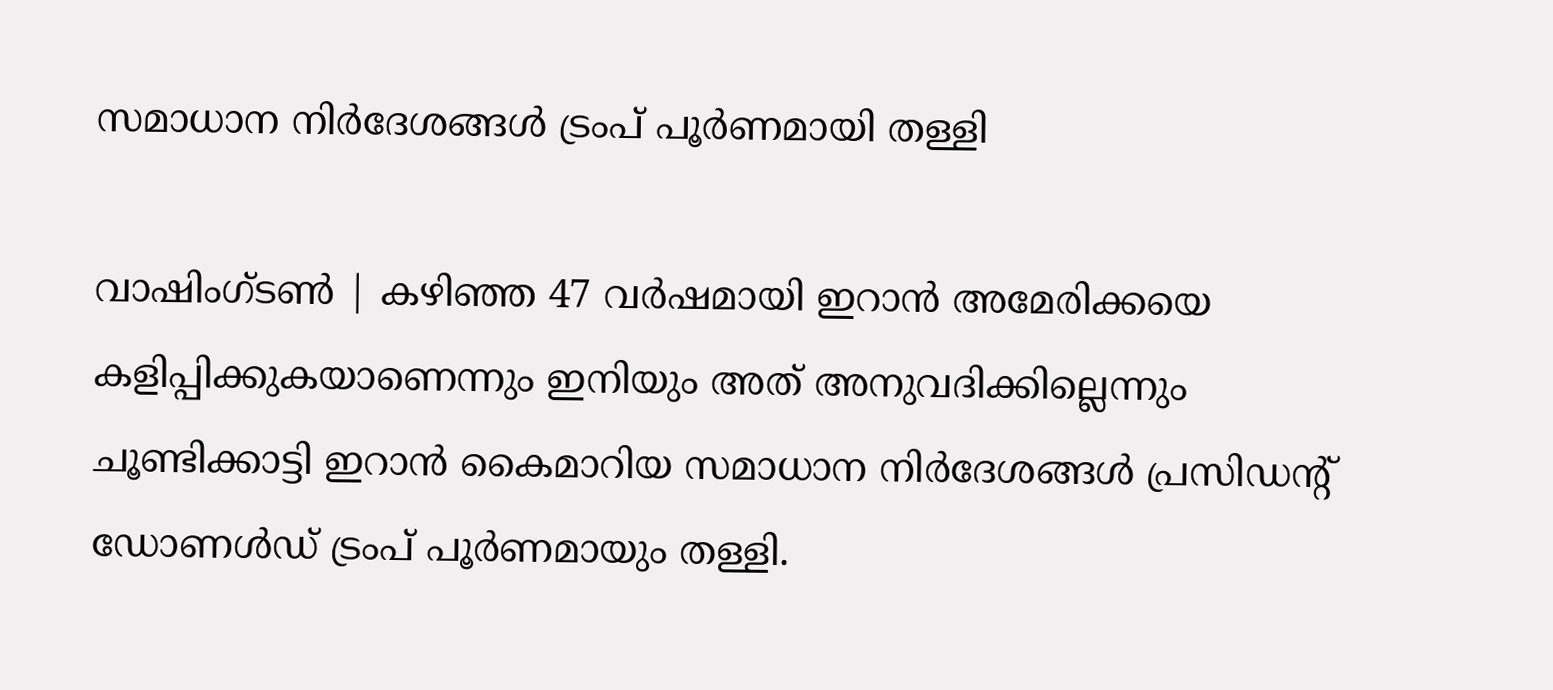സമാധാന നിര്‍ദേശങ്ങള്‍ ട്രംപ് പൂര്‍ണമായി തള്ളി

വാഷിംഗ്ടണ്‍ | കഴിഞ്ഞ 47 വര്‍ഷമായി ഇറാന്‍ അമേരിക്കയെ കളിപ്പിക്കുകയാണെന്നും ഇനിയും അത് അനുവദിക്കില്ലെന്നും ചൂണ്ടിക്കാട്ടി ഇറാന്‍ കൈമാറിയ സമാധാന നിര്‍ദേശങ്ങള്‍ പ്രസിഡന്റ് ഡോണള്‍ഡ് ട്രംപ് പൂര്‍ണമായും തള്ളി.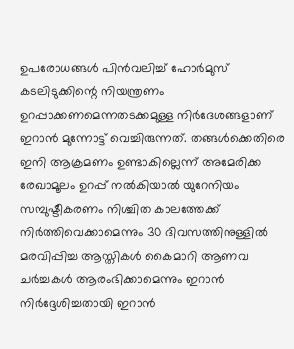ഉപരോധങ്ങള്‍ പിന്‍വലിച്ച് ഹോര്‍മുസ് കടലിടുക്കിന്റെ നിയന്ത്രണം ഉറപ്പാക്കണമെന്നതടക്കമുള്ള നിര്‍ദേശങ്ങളാണ് ഇറാന്‍ മുന്നോട്ട് വെച്ചിരുന്നത്. തങ്ങള്‍ക്കെതിരെ ഇനി ആക്രമണം ഉണ്ടാകില്ലെന്ന് അമേരിക്ക രേഖാമൂലം ഉറപ്പ് നല്‍കിയാല്‍ യുറേനിയം സമ്പുഷ്ടീകരണം നിശ്ചിത കാലത്തേക്ക് നിര്‍ത്തിവെക്കാമെന്നും 30 ദിവസത്തിനുള്ളില്‍ മരവിപ്പിച്ച ആസ്തികള്‍ കൈമാറി ആണവ ചര്‍ച്ചകള്‍ ആരംഭിക്കാമെന്നും ഇറാന്‍ നിര്‍ദ്ദേശിച്ചതായി ഇറാന്‍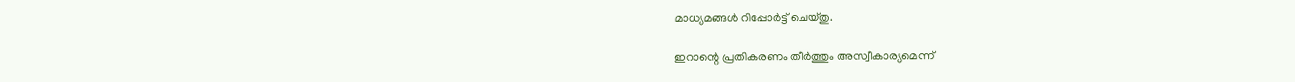മാധ്യമങ്ങള്‍ റിപ്പോര്‍ട്ട് ചെയ്തു.

ഇറാന്റെ പ്രതികരണം തീര്‍ത്തും അസ്വീകാര്യമെന്ന്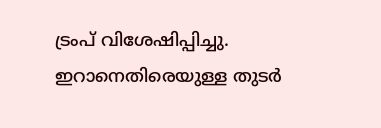ട്രംപ് വിശേഷിപ്പിച്ചു. ഇറാനെതിരെയുള്ള തുടര്‍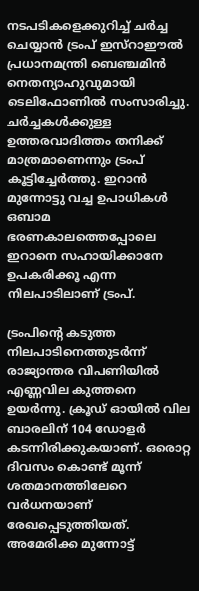നടപടികളെക്കുറിച്ച് ചര്‍ച്ച ചെയ്യാന്‍ ട്രംപ് ഇസ്‌റാഈല്‍ പ്രധാനമന്ത്രി ബെഞ്ചമിന്‍ നെതന്യാഹുവുമായി ടെലിഫോണില്‍ സംസാരിച്ചു. ചര്‍ച്ചകള്‍ക്കുള്ള ഉത്തരവാദിത്തം തനിക്ക് മാത്രമാണെന്നും ട്രംപ് കൂട്ടിച്ചേര്‍ത്തു. ഇറാന്‍ മുന്നോട്ടു വച്ച ഉപാധികള്‍ ഒബാമ ഭരണകാലത്തെപ്പോലെ ഇറാനെ സഹായിക്കാനേ ഉപകരിക്കൂ എന്ന നിലപാടിലാണ് ട്രംപ്.

ട്രംപിന്റെ കടുത്ത നിലപാടിനെത്തുടര്‍ന്ന് രാജ്യാന്തര വിപണിയില്‍ എണ്ണവില കുത്തനെ ഉയര്‍ന്നു. ക്രൂഡ് ഓയില്‍ വില ബാരലിന് 104 ഡോളര്‍ കടന്നിരിക്കുകയാണ്. ഒരൊറ്റ ദിവസം കൊണ്ട് മൂന്ന് ശതമാനത്തിലേറെ വര്‍ധനയാണ് രേഖപ്പെടുത്തിയത്. അമേരിക്ക മുന്നോട്ട്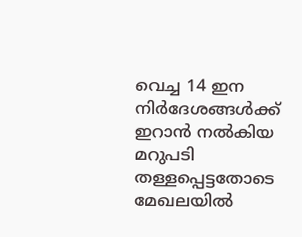വെച്ച 14 ഇന നിര്‍ദേശങ്ങള്‍ക്ക് ഇറാന്‍ നല്‍കിയ മറുപടി തള്ളപ്പെട്ടതോടെ മേഖലയില്‍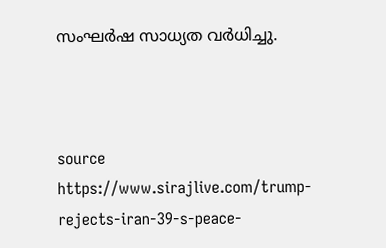സംഘര്‍ഷ സാധ്യത വര്‍ധിച്ചു.



source https://www.sirajlive.com/trump-rejects-iran-39-s-peace-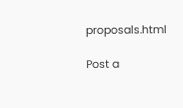proposals.html

Post a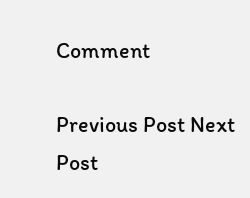Comment

Previous Post Next Post